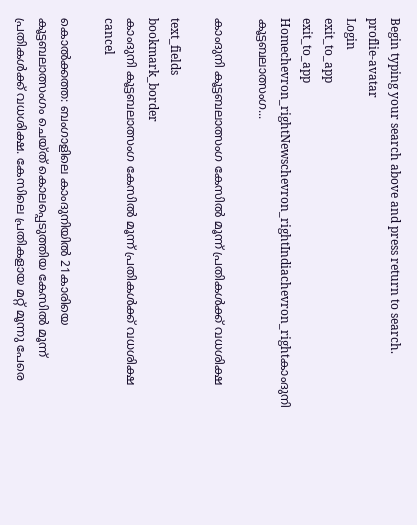Begin typing your search above and press return to search.
proflie-avatar
Login
exit_to_app
exit_to_app
Homechevron_rightNewschevron_rightIndiachevron_rightകാംദുനി കൂട്ടബലാത്സംഗ...

കാംദുനി കൂട്ടബലാത്സംഗ കേസിൽ മൂന്ന് പ്രതികൾക്ക് വധശിക്ഷ

text_fields
bookmark_border
കാംദുനി കൂട്ടബലാത്സംഗ കേസിൽ മൂന്ന് പ്രതികൾക്ക് വധശിക്ഷ
cancel

കൊല്‍ക്കത്ത: ബംഗാളിലെ കാംദുനിയില്‍ 21കാരിയെ കൂട്ടബലാത്സംഗം ചെയ്ത് കൊലപ്പെടുത്തിയ കേസില്‍ മൂന്ന് പ്രതികൾക്ക് വധശിക്ഷ. കേസിലെ പ്രതികളായ മറ്റ് മൂന്നു പേരെ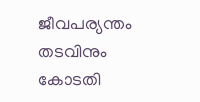ജീവപര്യന്തം തടവിനും കോടതി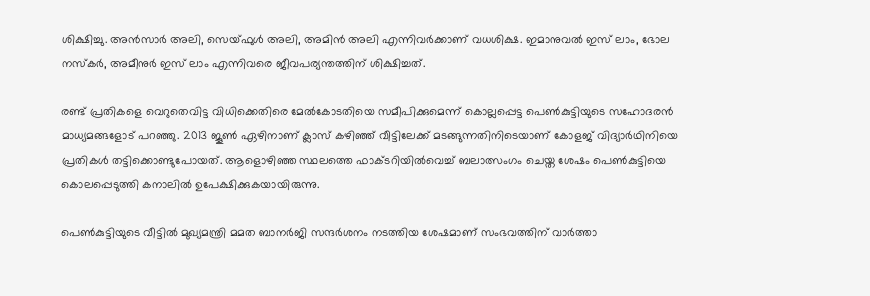ശിക്ഷിച്ചു. അന്‍സാര്‍ അലി, സെയ്ഫുള്‍ അലി, അമിന്‍ അലി എന്നിവര്‍ക്കാണ് വധശിക്ഷ. ഇമാനുവല്‍ ഇസ്‌ ലാം, ഭോല നസ്‌കര്‍, അമീനുര്‍ ഇസ്‌ ലാം എന്നിവരെ ജീവപര്യന്തത്തിന് ശിക്ഷിച്ചത്.

രണ്ട് പ്രതികളെ വെറുതെവിട്ട വിധിക്കെതിരെ മേൽകോടതിയെ സമീപിക്കുമെന്ന് കൊല്ലപ്പെട്ട പെൺകുട്ടിയുടെ സഹോദരന്‍ മാധ്യമങ്ങളോട് പറഞ്ഞു. 2013 ജൂൺ ഏഴിനാണ് ക്ലാസ് കഴിഞ്ഞ് വീട്ടിലേക്ക് മടങ്ങുന്നതിനിടെയാണ് കോളജ് വിദ്യാർഥിനിയെ പ്രതികൾ തട്ടിക്കൊണ്ടുപോയത്. ആളൊഴിഞ്ഞ സ്ഥലത്തെ ഫാക്ടറിയില്‍വെച്ച് ബലാത്സംഗം ചെയ്ത ശേഷം പെൺകുട്ടിയെ കൊലപ്പെടുത്തി കനാലില്‍ ഉപേക്ഷിക്കുകയായിരുന്നു.

പെൺകുട്ടിയുടെ വീട്ടില്‍ മുഖ്യമന്ത്രി മമത ബാനര്‍ജി സന്ദര്‍ശനം നടത്തിയ ശേഷമാണ് സംഭവത്തിന് വാർത്താ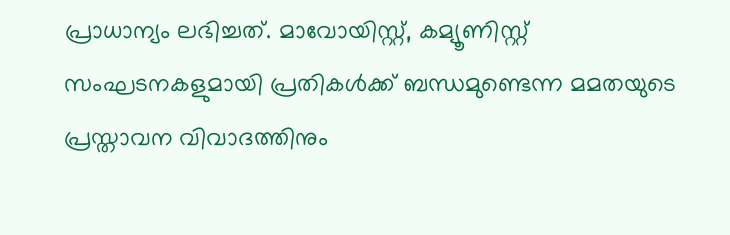പ്രാധാന്യം ലഭിച്ചത്. മാവോയിസ്റ്റ്, കമ്യൂണിസ്റ്റ് സംഘടനകളുമായി പ്രതികള്‍ക്ക് ബന്ധമുണ്ടെന്ന മമതയുടെ പ്രസ്താവന വിവാദത്തിനും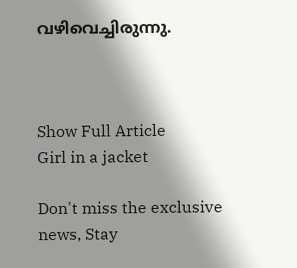വഴിവെച്ചിരുന്നു.



Show Full Article
Girl in a jacket

Don't miss the exclusive news, Stay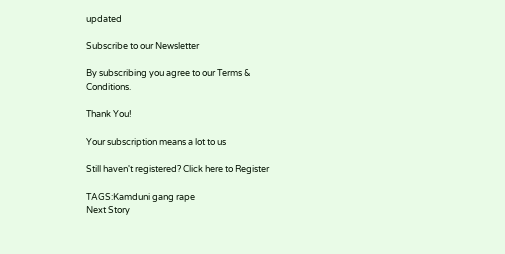updated

Subscribe to our Newsletter

By subscribing you agree to our Terms & Conditions.

Thank You!

Your subscription means a lot to us

Still haven't registered? Click here to Register

TAGS:Kamduni gang rape
Next Story